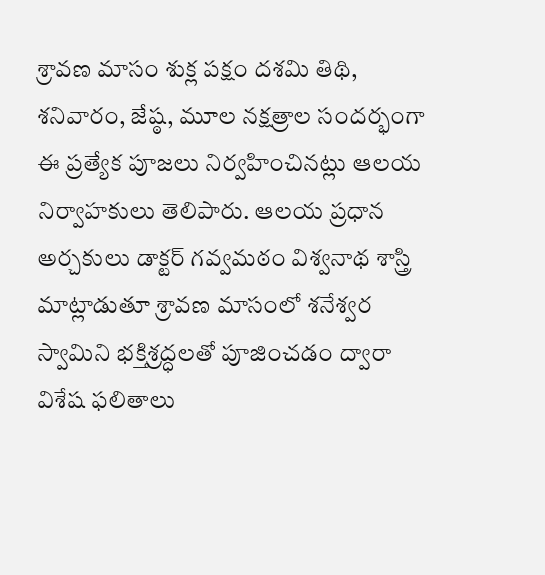శ్రావణ మాసం శుక్ల పక్షం దశమి తిథి, శనివారం, జేష్ఠ, మూల నక్షత్రాల సందర్భంగా ఈ ప్రత్యేక పూజలు నిర్వహించినట్లు ఆలయ నిర్వాహకులు తెలిపారు. ఆలయ ప్రధాన అర్చకులు డాక్టర్ గవ్వమఠం విశ్వనాథ శాస్త్రి మాట్లాడుతూ శ్రావణ మాసంలో శనేశ్వర స్వామిని భక్తిశ్రద్ధలతో పూజించడం ద్వారా విశేష ఫలితాలు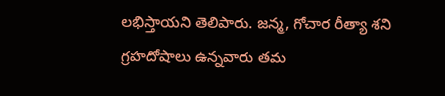లభిస్తాయని తెలిపారు. జన్మ, గోచార రీత్యా శని గ్రహదోషాలు ఉన్నవారు తమ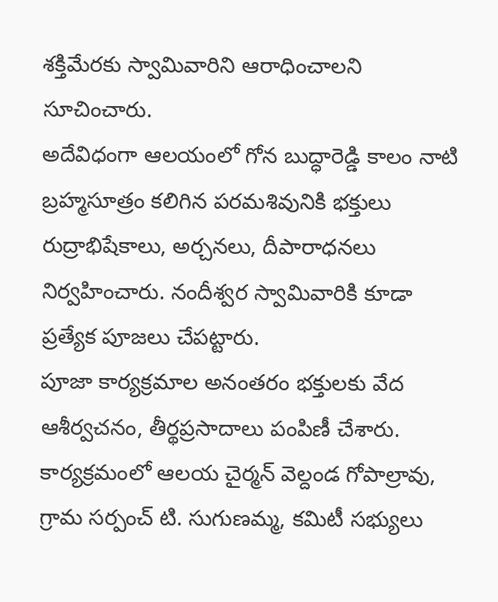శక్తిమేరకు స్వామివారిని ఆరాధించాలని సూచించారు.
అదేవిధంగా ఆలయంలో గోన బుద్ధారెడ్డి కాలం నాటి బ్రహ్మసూత్రం కలిగిన పరమశివునికి భక్తులు రుద్రాభిషేకాలు, అర్చనలు, దీపారాధనలు నిర్వహించారు. నందీశ్వర స్వామివారికి కూడా ప్రత్యేక పూజలు చేపట్టారు.
పూజా కార్యక్రమాల అనంతరం భక్తులకు వేద ఆశీర్వచనం, తీర్థప్రసాదాలు పంపిణీ చేశారు. కార్యక్రమంలో ఆలయ చైర్మన్ వెల్దండ గోపాల్రావు, గ్రామ సర్పంచ్ టి. సుగుణమ్మ, కమిటీ సభ్యులు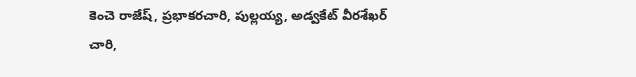కెంచె రాజేష్, ప్రభాకరచారి, పుల్లయ్య, అడ్వకేట్ వీరశేఖర్ చారి,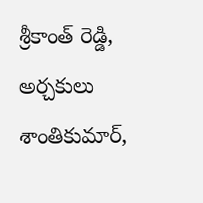శ్రీకాంత్ రెడ్డి, అర్చకులు శాంతికుమార్,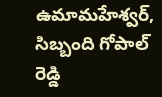ఉమామహేశ్వర్, సిబ్బంది గోపాల్ రెడ్డి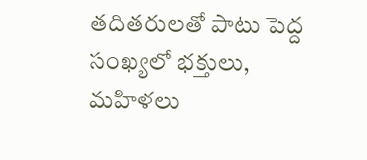తదితరులతో పాటు పెద్ద సంఖ్యలో భక్తులు, మహిళలు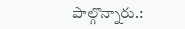పాల్గొన్నారు.: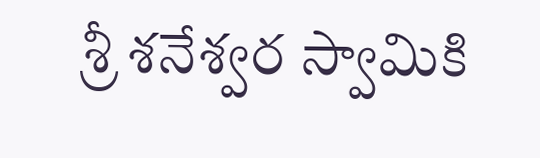శ్రీ శనేశ్వర స్వామికి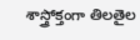శాస్త్రోక్తంగా తిలతైల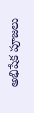అభిషేక పూజలు